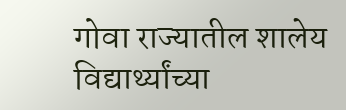गोवा राज्यातील शालेय विद्यार्थ्यांच्या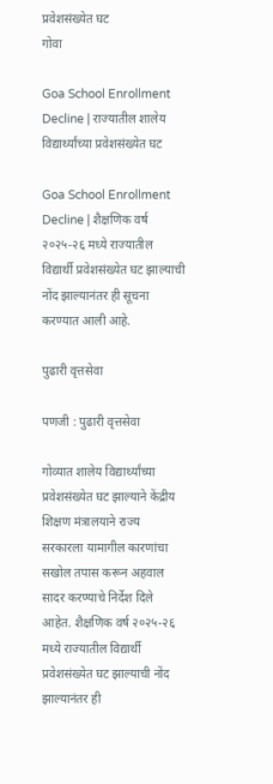प्रवेशसंख्येत घट
गोवा

Goa School Enrollment Decline | राज्यातील शालेय विद्यार्थ्यांच्या प्रवेशसंख्येत घट

Goa School Enrollment Decline | शैक्षणिक वर्ष २०२५-२६ मध्ये राज्यातील विद्यार्थी प्रवेशसंख्येत घट झाल्याची नोंद झाल्यानंतर ही सूचना करण्यात आली आहे.

पुढारी वृत्तसेवा

पणजी : पुढारी वृत्तसेवा

गोव्यात शालेय विद्यार्थ्यांच्या प्रवेशसंख्येत घट झाल्याने केंद्रीय शिक्षण मंत्रालयाने राज्य सरकारला यामागील कारणांचा सखोल तपास करून अहवाल सादर करण्याचे निर्देश दिले आहेत. शैक्षणिक वर्ष २०२५-२६ मध्ये राज्यातील विद्यार्थी प्रवेशसंख्येत घट झाल्याची नोंद झाल्यानंतर ही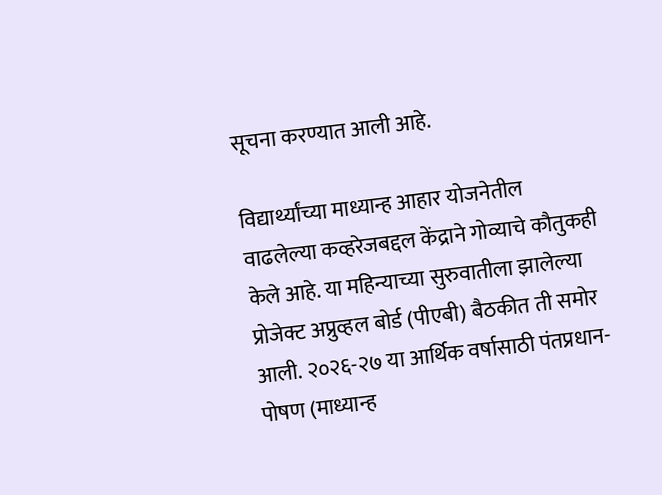सूचना करण्यात आली आहे.

विद्यार्थ्यांच्या माध्यान्ह आहार योजनेतील वाढलेल्या कव्हरेजबद्दल केंद्राने गोव्याचे कौतुकही केले आहे. या महिन्याच्या सुरुवातीला झालेल्या प्रोजेक्ट अप्रुव्हल बोर्ड (पीएबी) बैठकीत ती समोर आली. २०२६-२७ या आर्थिक वर्षासाठी पंतप्रधान-पोषण (माध्यान्ह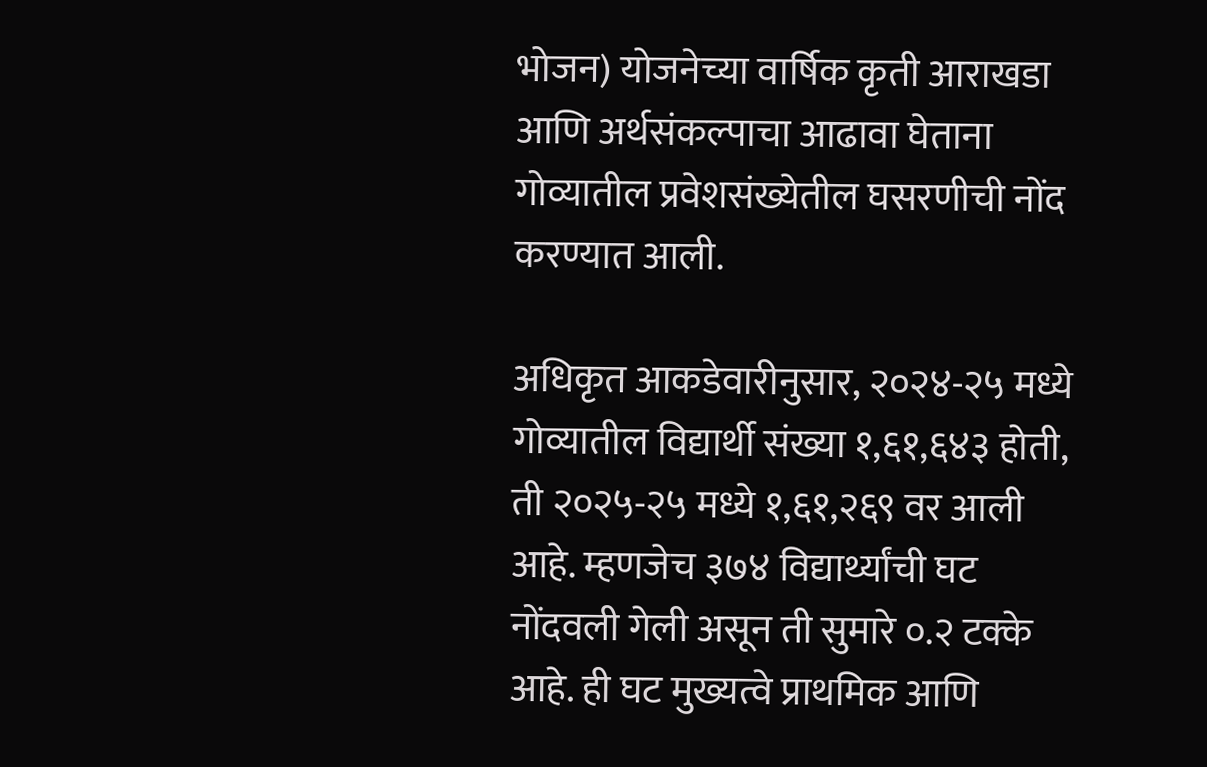भोजन) योजनेच्या वार्षिक कृती आराखडा आणि अर्थसंकल्पाचा आढावा घेताना गोव्यातील प्रवेशसंख्येतील घसरणीची नोंद करण्यात आली.

अधिकृत आकडेवारीनुसार, २०२४-२५ मध्ये गोव्यातील विद्यार्थी संख्या १,६१,६४३ होती, ती २०२५-२५ मध्ये १,६१,२६९ वर आली आहे. म्हणजेच ३७४ विद्यार्थ्यांची घट नोंदवली गेली असून ती सुमारे ०.२ टक्के आहे. ही घट मुख्यत्वे प्राथमिक आणि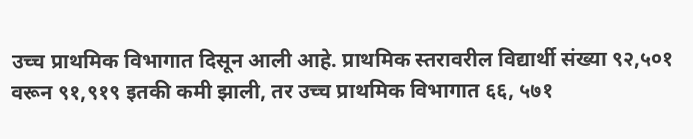उच्च प्राथमिक विभागात दिसून आली आहे. प्राथमिक स्तरावरील विद्यार्थी संख्या ९२,५०१ वरून ९१,९१९ इतकी कमी झाली, तर उच्च प्राथमिक विभागात ६६, ५७१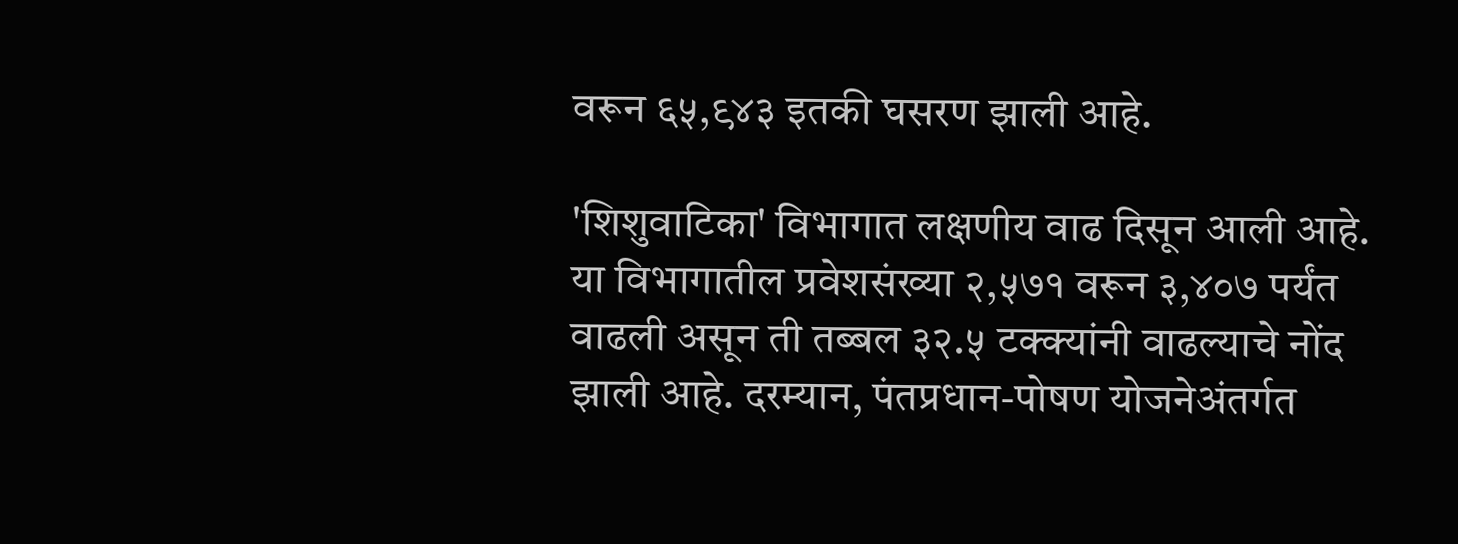वरून ६५,९४३ इतकी घसरण झाली आहे.

'शिशुवाटिका' विभागात लक्षणीय वाढ दिसून आली आहे. या विभागातील प्रवेशसंख्या २,५७१ वरून ३,४०७ पर्यंत वाढली असून ती तब्बल ३२.५ टक्क्यांनी वाढल्याचे नोंद झाली आहे. दरम्यान, पंतप्रधान-पोषण योजनेअंतर्गत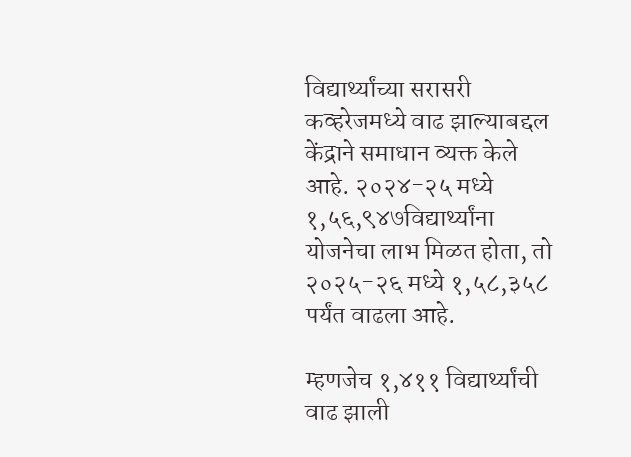विद्यार्थ्यांच्या सरासरी कव्हरेजमध्ये वाढ झाल्याबद्दल केंद्राने समाधान व्यक्त केले आहे. २०२४-२५ मध्ये १,५६,९४७विद्यार्थ्यांना योजनेचा लाभ मिळत होता, तो २०२५-२६ मध्ये १,५८,३५८ पर्यंत वाढला आहे.

म्हणजेच १,४११ विद्यार्थ्यांची वाढ झाली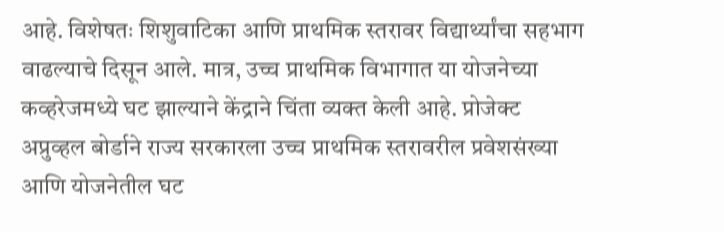आहे. विशेषतः शिशुवाटिका आणि प्राथमिक स्तरावर विद्यार्थ्यांचा सहभाग वाढल्याचे दिसून आले. मात्र, उच्च प्राथमिक विभागात या योजनेच्या कव्हरेजमध्ये घट झाल्याने केंद्राने चिंता व्यक्त केली आहे. प्रोजेक्ट अप्रुव्हल बोर्डाने राज्य सरकारला उच्च प्राथमिक स्तरावरील प्रवेशसंख्या आणि योजनेतील घट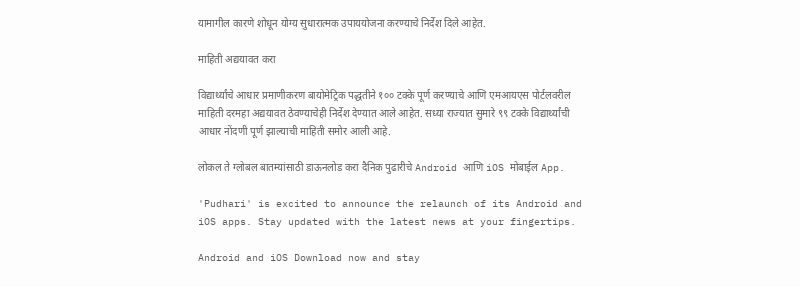यामागील कारणे शोधून योग्य सुधारात्मक उपाययोजना करण्याचे निर्देश दिले आहेत.

माहिती अद्ययावत करा

विद्यार्थ्यांचे आधार प्रमाणीकरण बायोमेट्रिक पद्धतीने १०० टक्के पूर्ण करण्याचे आणि एमआयएस पोर्टलवरील माहिती दरमहा अद्ययावत ठेवण्याचेही निर्देश देण्यात आले आहेत. सध्या राज्यात सुमारे ९९ टक्के विद्यार्थ्यांची आधार नोंदणी पूर्ण झाल्याची माहिती समोर आली आहे.

लोकल ते ग्लोबल बातम्यांसाठी डाऊनलोड करा दैनिक पुढारीचे Android आणि iOS मोबाईल App.

'Pudhari' is excited to announce the relaunch of its Android and iOS apps. Stay updated with the latest news at your fingertips.

Android and iOS Download now and stay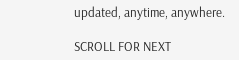updated, anytime, anywhere.

SCROLL FOR NEXT